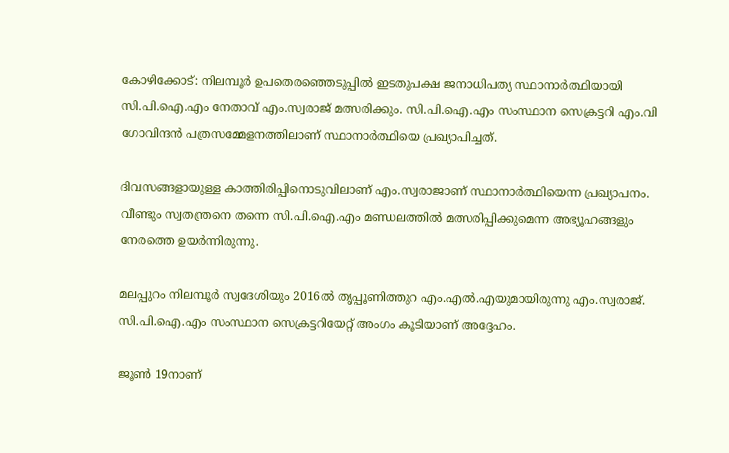കോഴിക്കോട്: നിലമ്പൂര്‍ ഉപതെരഞ്ഞെടുപ്പില്‍ ഇടതുപക്ഷ ജനാധിപത്യ സ്ഥാനാര്‍ത്ഥിയായി സി.പി.ഐ.എം നേതാവ് എം.സ്വരാജ് മത്സരിക്കും. സി.പി.ഐ.എം സംസ്ഥാന സെക്രട്ടറി എം.വി ഗോവിന്ദന്‍ പത്രസമ്മേളനത്തിലാണ് സ്ഥാനാര്‍ത്ഥിയെ പ്രഖ്യാപിച്ചത്.

ദിവസങ്ങളായുള്ള കാത്തിരിപ്പിനൊടുവിലാണ് എം.സ്വരാജാണ് സ്ഥാനാര്‍ത്ഥിയെന്ന പ്രഖ്യാപനം. വീണ്ടും സ്വതന്ത്രനെ തന്നെ സി.പി.ഐ.എം മണ്ഡലത്തില്‍ മത്സരിപ്പിക്കുമെന്ന അഭ്യൂഹങ്ങളും നേരത്തെ ഉയര്‍ന്നിരുന്നു.

മലപ്പുറം നിലമ്പൂര്‍ സ്വദേശിയും 2016ല്‍ തൃപ്പൂണിത്തുറ എം.എല്‍.എയുമായിരുന്നു എം.സ്വരാജ്. സി.പി.ഐ.എം സംസ്ഥാന സെക്രട്ടറിയേറ്റ് അംഗം കൂടിയാണ് അദ്ദേഹം.

ജൂണ്‍ 19നാണ്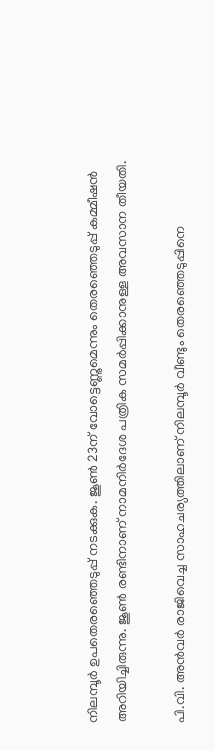നിലമ്പൂര്‍ ഉപതെരഞ്ഞെടുപ്പ് നടക്കുക. ജൂണ്‍ 23ന് വോട്ടെണ്ണുമെന്നും തെരഞ്ഞെടുപ്പ് കമ്മീഷന്‍ അറിയിച്ചിരുന്നു. ജൂണ്‍ രണ്ടിനാണ് നാമനിര്‍ദേശ പത്രിക സമര്‍പ്പിക്കാനുള്ള അവസാന തീയതി.

പി.വി. അന്‍വര്‍ രാജിവെച്ച സാഹചര്യത്തിലാണ് നിലമ്പൂര്‍ വീണ്ടും തെരഞ്ഞെടുപ്പിനെ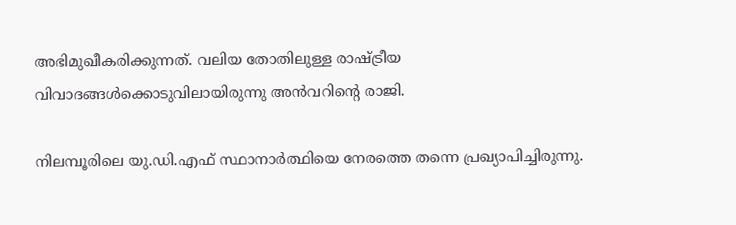അഭിമുഖീകരിക്കുന്നത്. വലിയ തോതിലുള്ള രാഷ്ട്രീയ വിവാദങ്ങള്‍ക്കൊടുവിലായിരുന്നു അന്‍വറിന്റെ രാജി.

നിലമ്പൂരിലെ യു.ഡി.എഫ് സ്ഥാനാര്‍ത്ഥിയെ നേരത്തെ തന്നെ പ്രഖ്യാപിച്ചിരുന്നു.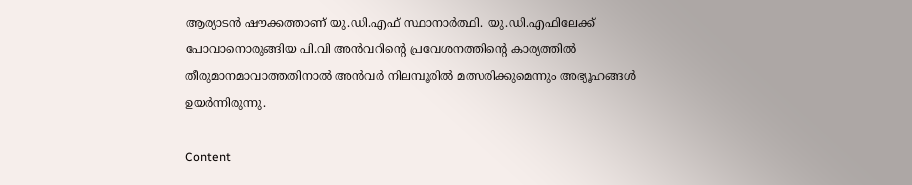ആര്യാടന്‍ ഷൗക്കത്താണ് യു.ഡി.എഫ് സ്ഥാനാര്‍ത്ഥി. യു.ഡി.എഫിലേക്ക് പോവാനൊരുങ്ങിയ പി.വി അന്‍വറിന്റെ പ്രവേശനത്തിന്റെ കാര്യത്തില്‍ തീരുമാനമാവാത്തതിനാല്‍ അന്‍വര്‍ നിലമ്പൂരില്‍ മത്സരിക്കുമെന്നും അഭ്യൂഹങ്ങള്‍ ഉയര്‍ന്നിരുന്നു.

Content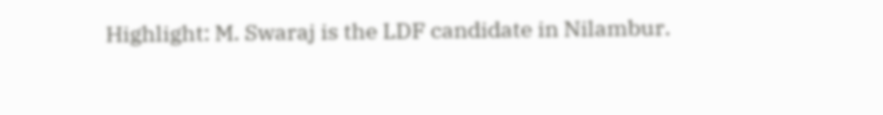Highlight: M. Swaraj is the LDF candidate in Nilambur.